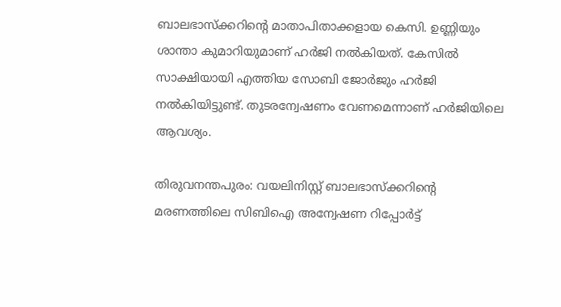ബാലഭാസ്ക്കറിന്റെ മാതാപിതാക്കളായ കെസി. ഉണ്ണിയും ശാന്താ കുമാറിയുമാണ് ഹർജി നൽകിയത്. കേസിൽ സാക്ഷിയായി എത്തിയ സോബി ജോർജും ഹർജി നൽകിയിട്ടുണ്ട്. തുടരന്വേഷണം വേണമെന്നാണ് ഹർജിയിലെ ആവശ്യം.

തിരുവനന്തപുരം: വയലിനിസ്റ്റ് ബാലഭാസ്ക്കറിന്റെ മരണത്തിലെ സിബിഐ അന്വേഷണ റിപ്പോർട്ട്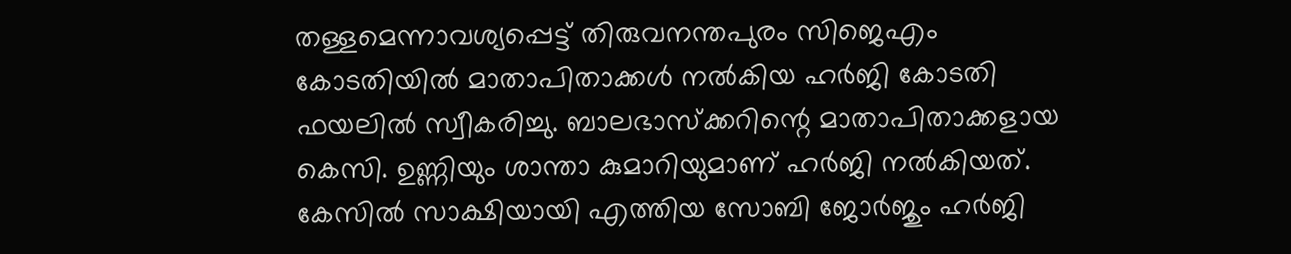തള്ളമെന്നാവശ്യപ്പെട്ട് തിരുവനന്തപുരം സിജെഎം കോടതിയിൽ മാതാപിതാക്കൾ നൽകിയ ഹർജി കോടതി ഫയലിൽ സ്വീകരിച്ചു. ബാലഭാസ്ക്കറിന്റെ മാതാപിതാക്കളായ കെസി. ഉണ്ണിയും ശാന്താ കുമാറിയുമാണ് ഹർജി നൽകിയത്. കേസിൽ സാക്ഷിയായി എത്തിയ സോബി ജോർജും ഹർജി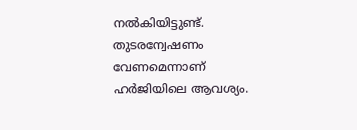നൽകിയിട്ടുണ്ട്. തുടരന്വേഷണം വേണമെന്നാണ് ഹർജിയിലെ ആവശ്യം.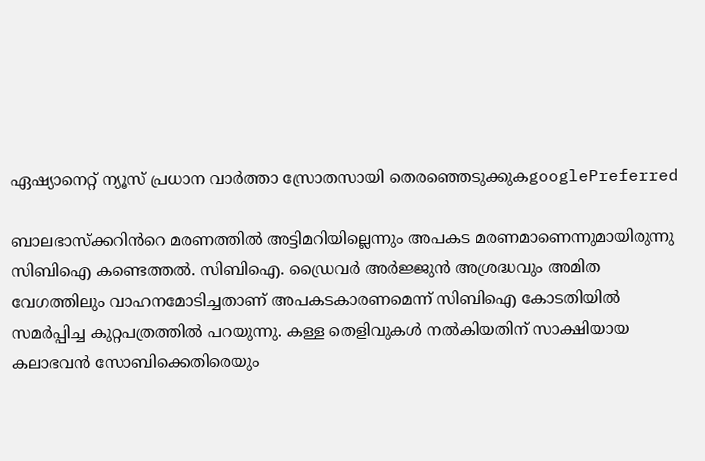ഏഷ്യാനെറ്റ് ന്യൂസ് പ്രധാന വാർത്താ സ്രോതസായി തെരഞ്ഞെടുക്കുകgooglePreferred

ബാലഭാസ്ക്കറിൻറെ മരണത്തിൽ അട്ടിമറിയില്ലെന്നും അപകട മരണമാണെന്നുമായിരുന്നു സിബിഐ കണ്ടെത്തൽ. സിബിഐ. ഡ്രൈവർ അർജ്ജുൻ അശ്രദ്ധവും അമിത വേഗത്തിലും വാഹനമോടിച്ചതാണ് അപകടകാരണമെന്ന് സിബിഐ കോടതിയിൽ സമർപ്പിച്ച കുറ്റപത്രത്തിൽ പറയുന്നു. കള്ള തെളിവുകള്‍ നൽകിയതിന് സാക്ഷിയായ കലാഭവൻ സോബിക്കെതിരെയും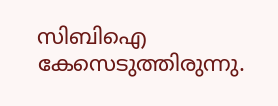സിബിഐ കേസെടുത്തിരുന്നു.